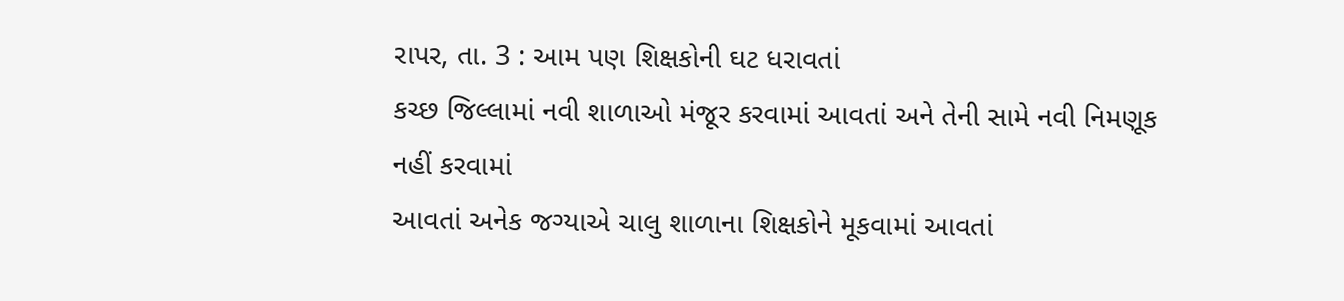રાપર, તા. 3 : આમ પણ શિક્ષકોની ઘટ ધરાવતાં
કચ્છ જિલ્લામાં નવી શાળાઓ મંજૂર કરવામાં આવતાં અને તેની સામે નવી નિમણૂક નહીં કરવામાં
આવતાં અનેક જગ્યાએ ચાલુ શાળાના શિક્ષકોને મૂકવામાં આવતાં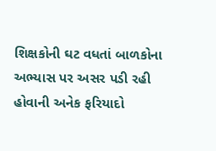શિક્ષકોની ઘટ વધતાં બાળકોના
અભ્યાસ પર અસર પડી રહી હોવાની અનેક ફરિયાદો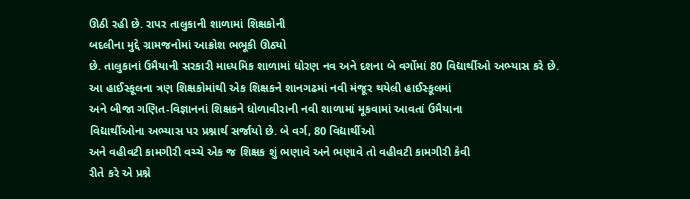ઊઠી રહી છે. રાપર તાલુકાની શાળામાં શિક્ષકોની
બદલીના મુદ્દે ગ્રામજનોમાં આક્રોશ ભભૂકી ઊઠ્યો
છે. તાલુકાનાં ઉમૈયાની સરકારી માધ્યમિક શાળામાં ધોરણ નવ અને દશના બે વર્ગોમાં 80 વિદ્યાર્થીઓ અભ્યાસ કરે છે.
આ હાઈસ્કૂલના ત્રણ શિક્ષકોમાંથી એક શિક્ષકને શાનગઢમાં નવી મંજૂર થયેલી હાઈસ્કૂલમાં
અને બીજા ગણિત-વિજ્ઞાનનાં શિક્ષકને ધોળાવીરાની નવી શાળામાં મૂકવામાં આવતાં ઉમૈયાના
વિદ્યાર્થીઓના અભ્યાસ પર પ્રશ્નાર્થ સર્જાયો છે. બે વર્ગ, 80 વિદ્યાર્થીઓ
અને વહીવટી કામગીરી વચ્ચે એક જ શિક્ષક શું ભણાવે અને ભણાવે તો વહીવટી કામગીરી કેવી
રીતે કરે એ પ્રશ્ને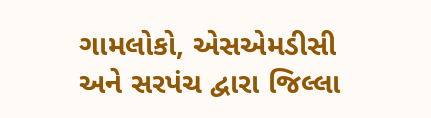ગામલોકો, એસએમડીસી
અને સરપંચ દ્વારા જિલ્લા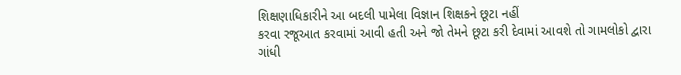શિક્ષણાધિકારીને આ બદલી પામેલા વિજ્ઞાન શિક્ષકને છૂટા નહીં
કરવા રજૂઆત કરવામાં આવી હતી અને જો તેમને છૂટા કરી દેવામાં આવશે તો ગામલોકો દ્વારા
ગાંધી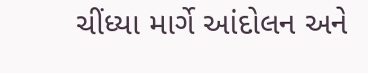ચીંધ્યા માર્ગે આંદોલન અને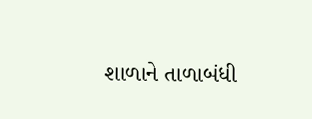શાળાને તાળાબંધી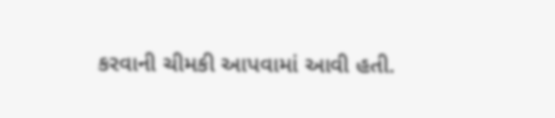કરવાની ચીમકી આપવામાં આવી હતી.